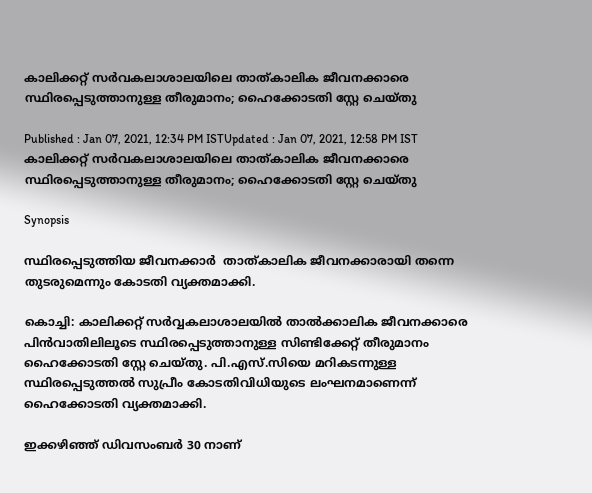കാലിക്കറ്റ് സർവകലാശാലയിലെ താത്കാലിക ജീവനക്കാരെ സ്ഥിരപ്പെടുത്താനുള്ള തീരുമാനം; ഹൈക്കോടതി സ്റ്റേ ചെയ്തു

Published : Jan 07, 2021, 12:34 PM ISTUpdated : Jan 07, 2021, 12:58 PM IST
കാലിക്കറ്റ് സർവകലാശാലയിലെ താത്കാലിക ജീവനക്കാരെ സ്ഥിരപ്പെടുത്താനുള്ള തീരുമാനം; ഹൈക്കോടതി സ്റ്റേ ചെയ്തു

Synopsis

സ്ഥിരപ്പെടുത്തിയ ജീവനക്കാർ  താത്കാലിക ജീവനക്കാരായി തന്നെ തുടരുമെന്നും കോടതി വ്യക്തമാക്കി.

കൊച്ചി: കാലിക്കറ്റ് സർവ്വകലാശാലയിൽ താൽക്കാലിക ജീവനക്കാരെ പിൻവാതിലിലൂടെ സ്ഥിരപ്പെടുത്താനുള്ള സിണ്ടിക്കേറ്റ് തീരുമാനം ഹൈക്കോടതി സ്റ്റേ ചെയ്തു. പി.എസ്.സിയെ മറികടന്നുള്ള സ്ഥിരപ്പെടുത്തൽ സുപ്രീം കോടതിവിധിയുടെ ലംഘനമാണെന്ന് ഹൈക്കോടതി വ്യക്തമാക്കി.

ഇക്കഴിഞ്ഞ് ഡിവസംബർ 30 നാണ്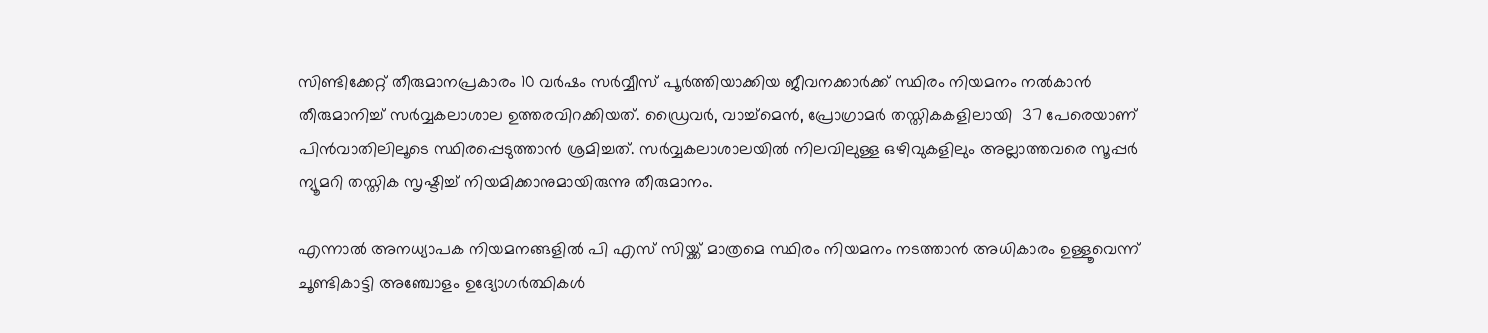സിണ്ടിക്കേറ്റ് തീരുമാനപ്രകാരം 10 വർഷം സർവ്വീസ് പൂർത്തിയാക്കിയ ജീവനക്കാർക്ക് സ്ഥിരം നിയമനം നൽകാൻ തീരുമാനിച്ച് സർവ്വകലാശാല ഉത്തരവിറക്കിയത്. ഡ്രൈവർ, വാച്ച്മെൻ, പ്രോഗ്രാമർ തസ്തികകളിലായി  37 പേരെയാണ് പിൻവാതിലിലൂടെ സ്ഥിരപ്പെടുത്താൻ ശ്രമിച്ചത്. സർവ്വകലാശാലയിൽ നിലവിലുള്ള ഒഴിവുകളിലും അല്ലാത്തവരെ സൂപ്പർ ന്യൂമറി തസ്തിക സൃഷ്ടിച്ച് നിയമിക്കാനുമായിരുന്നു തീരുമാനം.

എന്നാൽ അനധ്യാപക നിയമനങ്ങളിൽ പി എസ് സിയ്ക്ക് മാത്രമെ സ്ഥിരം നിയമനം നടത്താൻ അധികാരം ഉള്ളൂവെന്ന് ചൂണ്ടികാട്ടി അഞ്ചോളം ഉദ്യോഗർത്ഥികൾ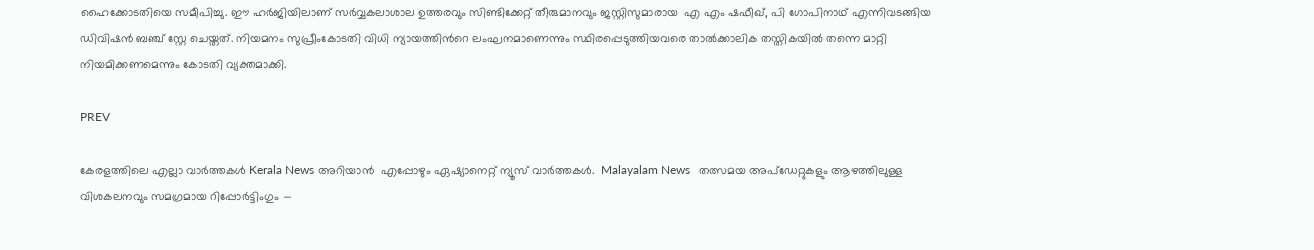ഹൈക്കോടതിയെ സമീപിച്ചു. ഈ ഹർജിയിലാണ് സർവ്വകലാശാല ഉത്തരവും സിണ്ടിക്കേറ്റ് തീരുമാനവും ജസ്റ്റിസുമാരായ  എ എം ഷഫീഖ്, പി ഗോപിനാഥ് എന്നിവടങ്ങിയ ഡിവിഷൻ ബ‌ഞ്ച് സ്റ്റേ ചെയ്തത്. നിയമനം സുപ്രീംകോടതി വിധി ന്യായത്തിന്‍റെ ലംഘനമാണെന്നും സ്ഥിരപ്പെടുത്തിയവരെ താൽക്കാലിക തസ്തികയിൽ തന്നെ മാറ്റി നിയമിക്കണമെന്നും കോടതി വ്യക്തമാക്കി.

PREV

കേരളത്തിലെ എല്ലാ വാർത്തകൾ Kerala News അറിയാൻ  എപ്പോഴും ഏഷ്യാനെറ്റ് ന്യൂസ് വാർത്തകൾ.  Malayalam News   തത്സമയ അപ്‌ഡേറ്റുകളും ആഴത്തിലുള്ള വിശകലനവും സമഗ്രമായ റിപ്പോർട്ടിംഗും —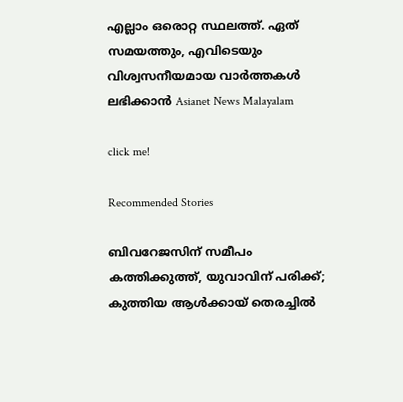എല്ലാം ഒരൊറ്റ സ്ഥലത്ത്. ഏത് സമയത്തും, എവിടെയും വിശ്വസനീയമായ വാർത്തകൾ ലഭിക്കാൻ Asianet News Malayalam

click me!

Recommended Stories

ബിവറേജസിന് സമീപം കത്തിക്കുത്ത്, യുവാവിന് പരിക്ക്; കുത്തിയ ആൾക്കായ് തെരച്ചില്‍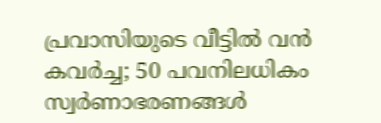പ്രവാസിയുടെ വീട്ടിൽ വൻ കവർച്ച; 50 പവനിലധികം സ്വർണാഭരണങ്ങൾ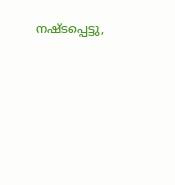നഷ്ടപ്പെട്ടു,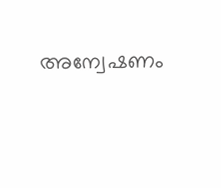അന്വേഷണം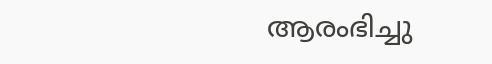ആരംഭിച്ചു